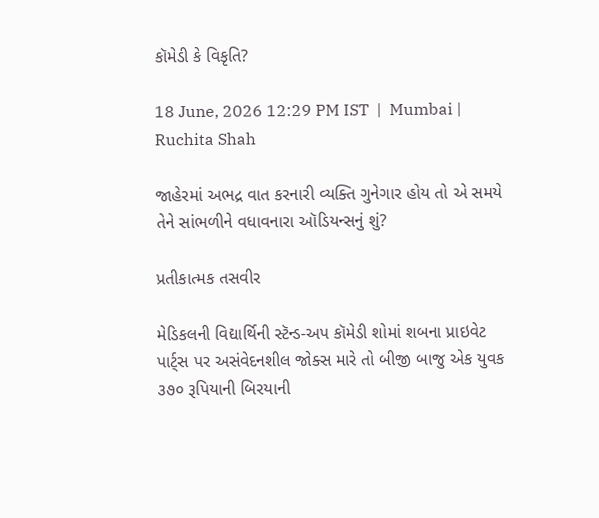કૉમેડી કે વિકૃતિ?

18 June, 2026 12:29 PM IST  |  Mumbai | Ruchita Shah

જાહેરમાં અભદ્ર વાત કરનારી વ્યક્તિ ગુનેગાર હોય તો એ સમયે તેને સાંભળીને વધાવનારા ઑડિયન્સનું શું?

પ્રતીકાત્મક તસવીર

મેડિકલની વિદ્યાર્થિની સ્ટૅન્ડ-અપ કૉમેડી શોમાં શબના પ્રાઇવેટ પાર્ટ્‍સ પર અસંવેદનશીલ જોક્સ મારે તો બીજી બાજુ એક યુવક ૩૭૦ રૂપિયાની બિરયાની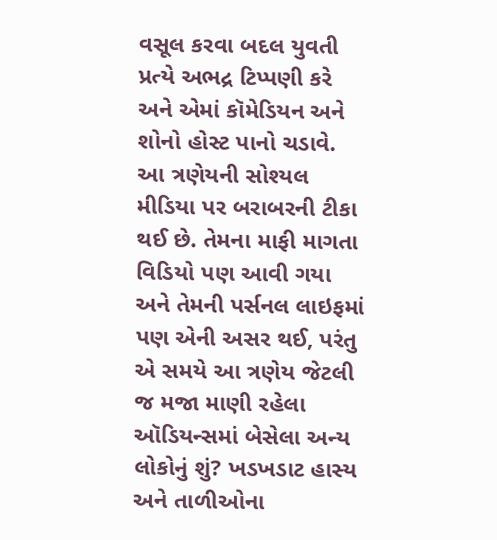વસૂલ કરવા બદલ યુવતી પ્રત્યે અભદ્ર ટિપ્પણી કરે અને એમાં કૉમેડિયન અને શોનો હોસ્ટ પાનો ચડાવે. આ ત્રણેયની સોશ્યલ મીડિયા પર બરાબરની ટીકા થઈ છે. તેમના માફી માગતા વિડિયો પણ આવી ગયા અને તેમની પર્સનલ લાઇફમાં પણ એની અસર થઈ, પરંતુ એ સમયે આ ત્રણેય જેટલી જ મજા માણી રહેલા ઑડિયન્સમાં બેસેલા અન્ય લોકોનું શું? ખડખડાટ હાસ્ય અને તાળીઓના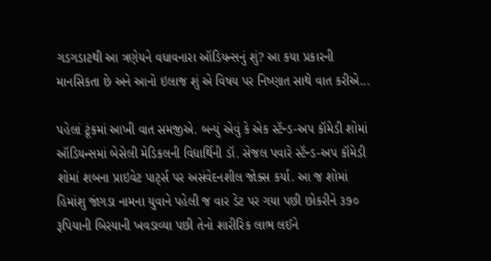ગડગડાટથી આ ત્રણેયને વધાવનારા ઑડિયન્સનું શું? આ કયા પ્રકારની માનસિકતા છે અને આનો ઇલાજ શું એ વિષય પર નિષ્ણાત સાથે વાત કરીએ...

પહેલાં ટૂંકમાં આખી વાત સમજીએ. બન્યું એવું કે એક સ્ટૅન્ડ-અપ કૉમેડી શોમાં ઑડિયન્સમાં બેસેલી મેડિકલની વિદ્યાર્થિની ડૉ. સેજલ પવારે સ્ટૅન્ડ-અપ કૉમેડી શોમાં શબના પ્રાઇવેટ પાર્ટ્‍સ પર અસંવેદનશીલ જોક્સ કર્યા. આ જ શોમાં હિમાંશુ જાંગડા નામના યુવાને પહેલી જ વાર ડેટ પર ગયા પછી છોકરીને ૩૭૦ રૂપિયાની બિરયાની ખવડાવ્યા પછી તેનો શારીરિક લાભ લઈને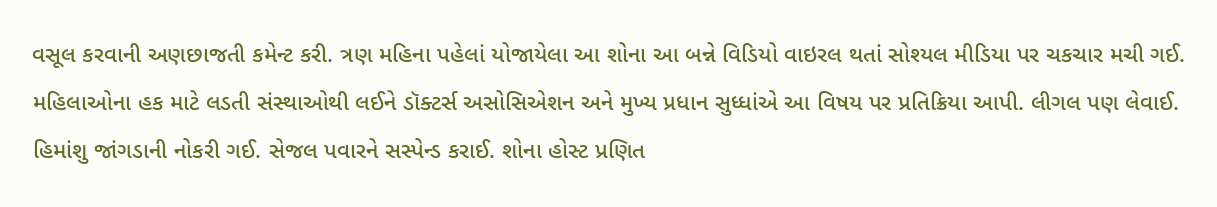વસૂલ કરવાની અણછાજતી કમેન્ટ કરી. ત્રણ મહિના પહેલાં યોજાયેલા આ શોના આ બન્ને વિડિયો વાઇરલ થતાં સોશ્યલ મીડિયા પર ચકચાર મચી ગઈ. મહિલાઓના હક માટે લડતી સંસ્થાઓથી લઈને ડૉક્ટર્સ અસોસિએશન અને મુખ્ય પ્રધાન સુધ્ધાંએ આ વિષય પર પ્રતિક્રિયા આપી. લીગલ પણ લેવાઈ. હિમાંશુ જાંગડાની નોકરી ગઈ. સેજલ પવારને સસ્પેન્ડ કરાઈ. શોના હોસ્ટ પ્રણિત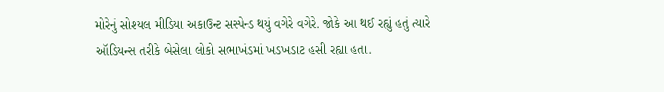મોરેનું સોશ્યલ મીડિયા અકાઉન્ટ સસ્પેન્ડ થયું વગેરે વગેરે. જોકે આ થઈ રહ્યું હતું ત્યારે ઑડિયન્સ તરીકે બેસેલા લોકો સભાખંડમાં ખડખડાટ હસી રહ્યા હતા.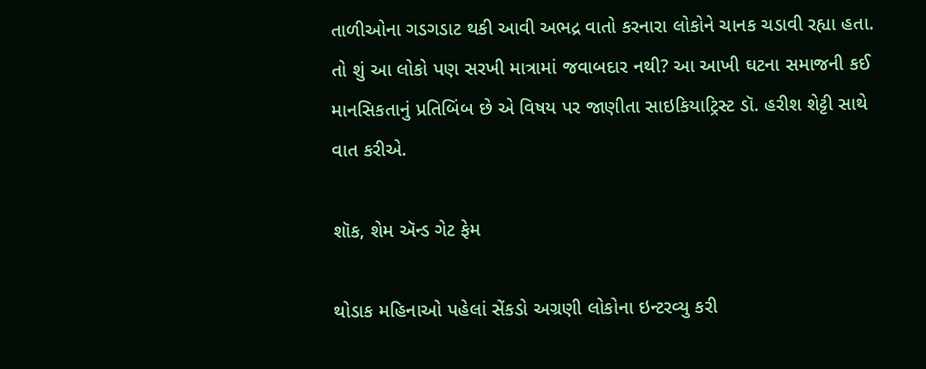તાળીઓના ગડગડાટ થકી આવી અભદ્ર વાતો કરનારા લોકોને ચાનક ચડાવી રહ્યા હતા. તો શું આ લોકો પણ સરખી માત્રામાં જવાબદાર નથી? આ આખી ઘટના સમાજની કઈ માનસિકતાનું પ્રતિબિંબ છે એ વિષય પર જાણીતા સાઇકિયાટ્રિસ્ટ ડૉ. હરીશ શેટ્ટી સાથે વાત કરીએ.

શૉક, શેમ ઍન્ડ ગેટ ફેમ

થોડાક મહિનાઓ પહેલાં સેંકડો અગ્રણી લોકોના ઇન્ટરવ્યુ કરી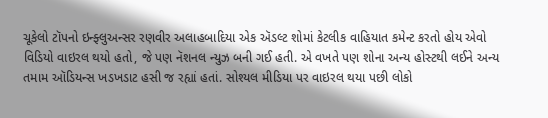ચૂકેલો ટૉપનો ઇન્ફ્લુઅન્સર રણવીર અલાહબાદિયા એક ઍડલ્ટ શોમાં કેટલીક વાહિયાત કમેન્ટ કરતો હોય એવો વિડિયો વાઇરલ થયો હતો, જે પણ નૅશનલ ન્યુઝ બની ગઈ હતી. એ વખતે પણ શોના અન્ય હોસ્ટથી લઈને અન્ય તમામ ઑડિયન્સ ખડખડાટ હસી જ રહ્યાં હતાં. સોશ્યલ મીડિયા પર વાઇરલ થયા પછી લોકો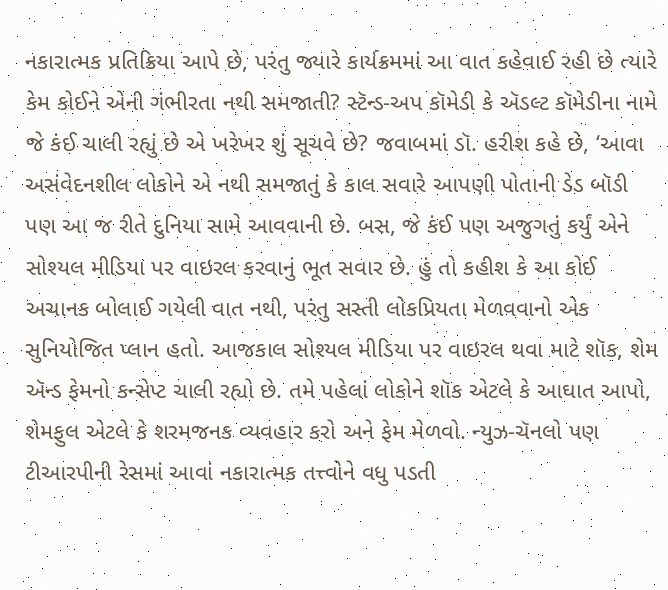નકારાત્મક પ્રતિક્રિયા આપે છે, પરંતુ જ્યારે કાર્યક્રમમાં આ વાત કહેવાઈ રહી છે ત્યારે કેમ કોઈને એની ગંભીરતા નથી સમજાતી? સ્ટૅન્ડ-અપ કૉમેડી કે ઍડલ્ટ કૉમેડીના નામે જે કંઈ ચાલી રહ્યું છે એ ખરેખર શું સૂચવે છે? જવાબમાં ડૉ. હરીશ કહે છે, ‘આવા અસંવેદનશીલ લોકોને એ નથી સમજાતું કે કાલ સવારે આપણી પોતાની ડેડ બૉડી પણ આ જ રીતે દુનિયા સામે આવવાની છે. બસ, જે કંઈ પણ અજુગતું કર્યું એને સોશ્યલ મીડિયા પર વાઇરલ કરવાનું ભૂત સવાર છે. હું તો કહીશ કે આ કોઈ અચાનક બોલાઈ ગયેલી વાત નથી, પરંતુ સસ્તી લોકપ્રિયતા મેળવવાનો એક સુનિયોજિત પ્લાન હતો. આજકાલ સોશ્યલ મીડિયા પર વાઇરલ થવા માટે શૉક, શેમ ઍન્ડ ફેમનો કન્સેપ્ટ ચાલી રહ્યો છે. તમે પહેલાં લોકોને શૉક એટલે કે આઘાત આપો, શેમફુલ એટલે કે શરમજનક વ્યવહાર કરો અને ફેમ મેળવો. ન્યુઝ-ચૅનલો પણ ટીઆરપીની રેસમાં આવાં નકારાત્મક તત્ત્વોને વધુ પડતી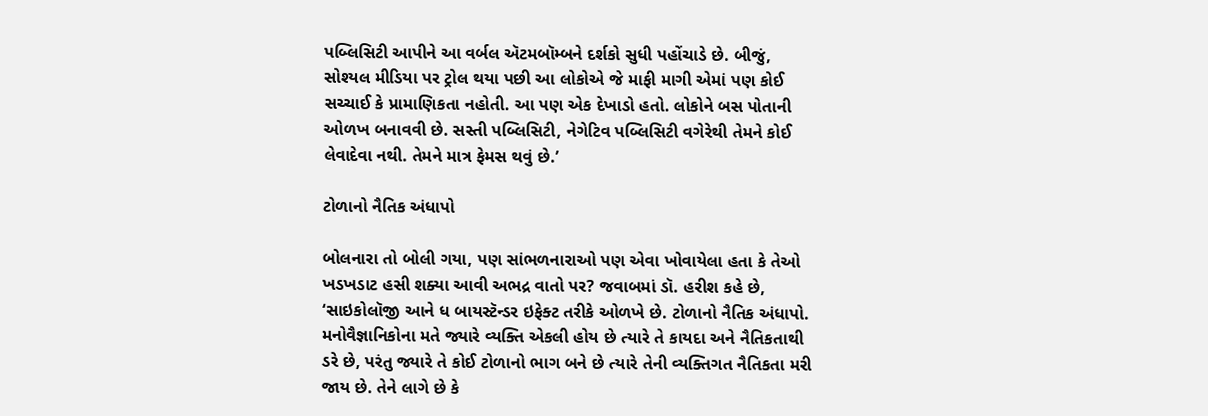પબ્લિસિટી આપીને આ વર્બલ ઍટમબૉમ્બને દર્શકો સુધી પહોંચાડે છે. બીજું, સોશ્યલ મીડિયા પર ટ્રોલ થયા પછી આ લોકોએ જે માફી માગી એમાં પણ કોઈ સચ્ચાઈ કે પ્રામાણિકતા નહોતી. આ પણ એક દેખાડો હતો. લોકોને બસ પોતાની ઓળખ બનાવવી છે. સસ્તી પબ્લિસિટી, નેગેટિવ પબ્લિસિટી વગેરેથી તેમને કોઈ લેવાદેવા નથી. તેમને માત્ર ફેમસ થવું છે.’

ટોળાનો નૈતિક અંધાપો

બોલનારા તો બોલી ગયા, પણ સાંભળનારાઓ પણ એવા ખોવાયેલા હતા કે તેઓ ખડખડાટ હસી શક્યા આવી અભદ્ર વાતો પર? જવાબમાં ડૉ. હરીશ કહે છે, ‘સાઇકોલૉજી આને ધ બાયસ્ટૅન્ડર ઇફેક્ટ તરીકે ઓળખે છે. ટોળાનો નૈતિક અંધાપો. મનોવૈજ્ઞાનિકોના મતે જ્યારે વ્યક્તિ એકલી હોય છે ત્યારે તે કાયદા અને નૈતિકતાથી ડરે છે, પરંતુ જ્યારે તે કોઈ ટોળાનો ભાગ બને છે ત્યારે તેની વ્યક્તિગત નૈતિકતા મરી જાય છે. તેને લાગે છે કે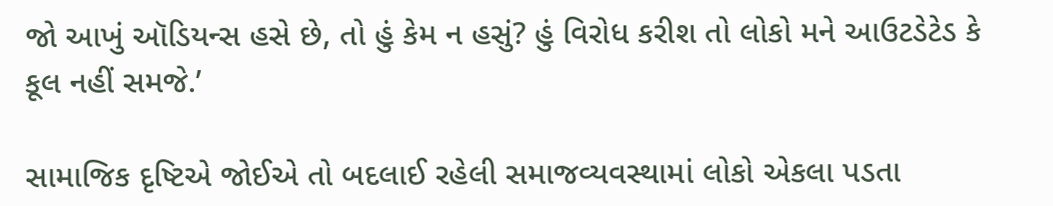જો આખું ઑડિયન્સ હસે છે, તો હું કેમ ન હસું? હું વિરોધ કરીશ તો લોકો મને આઉટડેટેડ કે કૂલ નહીં સમજે.’

સામાજિક દૃષ્ટિએ જોઈએ તો બદલાઈ રહેલી સમાજવ્યવસ્થામાં લોકો એકલા પડતા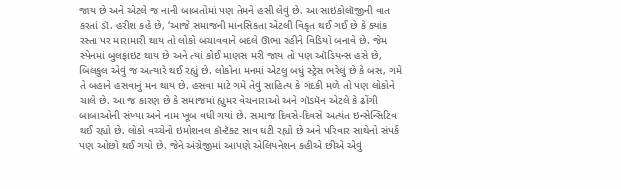જાય છે અને એટલે જ નાની બાબતોમાં પણ તેમને હસી લેવું છે. આ સાઇકોલૉજીની વાત કરતાં ડૉ. હરીશ કહે છે, ‘આજે સમાજની માનસિકતા એટલી વિકૃત થઈ ગઈ છે કે ક્યાંક રસ્તા પર મારામારી થાય તો લોકો બચાવવાને બદલે ઊભા રહીને વિડિયો બનાવે છે. જેમ સ્પેનમાં બુલફાઇટ થાય છે અને ત્યાં કોઈ માણસ મરી જાય તો પણ ઑડિયન્સ હસે છે, બિલકુલ એવું જ અત્યારે થઈ રહ્યું છે. લોકોના મનમાં એટલુ બધું સ્ટ્રેસ ભરેલું છે કે બસ, ગમે તે બહાને હસવાનું મન થાય છે. હસવા માટે ગમે તેવું સાહિત્ય કે ગંદકી મળે તો પણ લોકોને ચાલે છે. આ જ કારણ છે કે સમાજમાં હ્યુમર વેચનારાઓ અને ગૉડમૅન એટલે કે ઢોંગી બાબાઓની સંખ્યા અને નામ ખૂબ વધી ગયાં છે. સમાજ દિવસે-દિવસે અત્યંત ઇન્સેન્સિટિવ થઈ રહ્યો છે. લોકો વચ્ચેનો ઇમોશનલ કૉન્ટૅક્ટ સાવ ઘટી રહ્યો છે અને પરિવાર સાથેનો સંપર્ક પણ ઓછો થઈ ગયો છે. જેને અંગ્રેજીમાં આપણે એલિયનેશન કહીએ છીએ એવું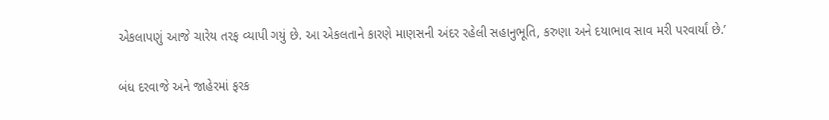એકલાપણું આજે ચારેય તરફ વ્યાપી ગયું છે. આ એકલતાને કારણે માણસની અંદર રહેલી સહાનુભૂતિ, કરુણા અને દયાભાવ સાવ મરી પરવાર્યાં છે.’

બંધ દરવાજે અને જાહેરમાં ફરક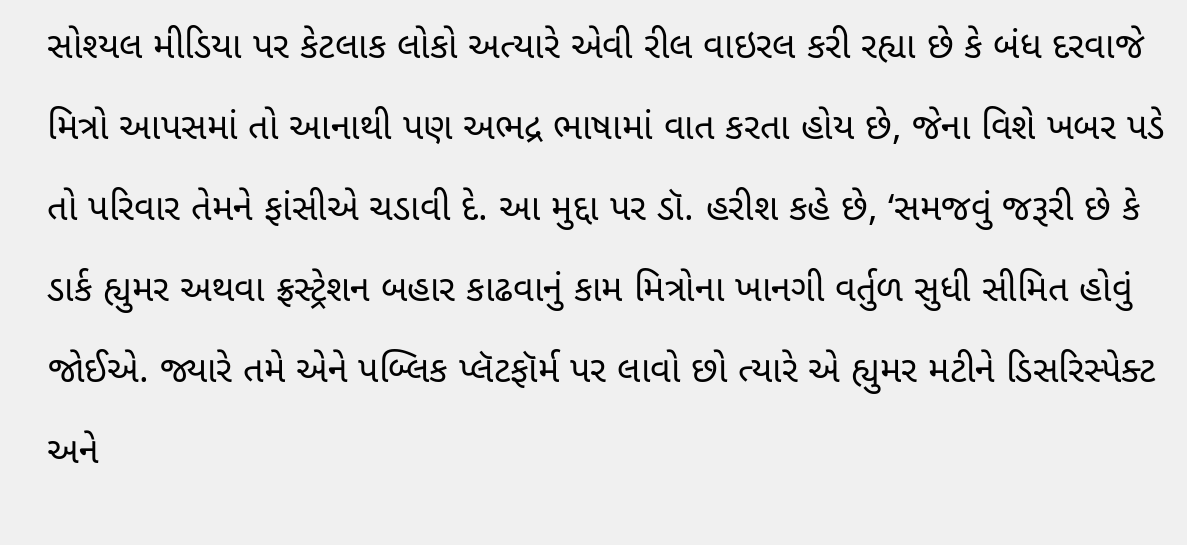સોશ્યલ મીડિયા પર કેટલાક લોકો અત્યારે એવી રીલ વાઇરલ કરી રહ્યા છે કે બંધ દરવાજે મિત્રો આપસમાં તો આનાથી પણ અભદ્ર ભાષામાં વાત કરતા હોય છે, જેના વિશે ખબર પડે તો પરિવાર તેમને ફાંસીએ ચડાવી દે. આ મુદ્દા પર ડૉ. હરીશ કહે છે, ‘સમજવું જરૂરી છે કે ડાર્ક હ્યુમર અથવા ફ્રસ્ટ્રેશન બહાર કાઢવાનું કામ મિત્રોના ખાનગી વર્તુળ સુધી સીમિત હોવું જોઈએ. જ્યારે તમે એને પબ્લિક પ્લૅટફૉર્મ પર લાવો છો ત્યારે એ હ્યુમર મટીને ડિસરિસ્પેક્ટ અને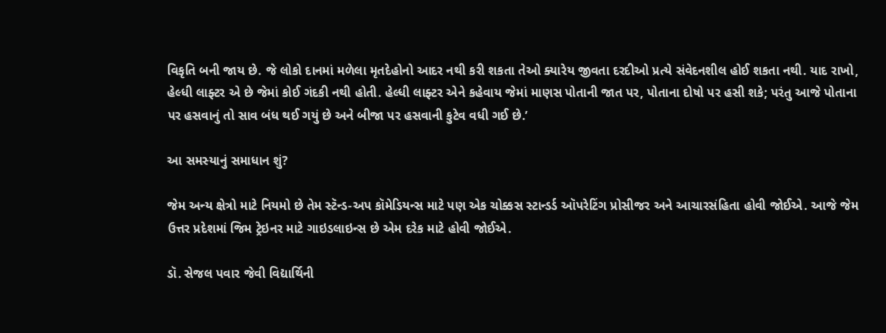વિકૃતિ બની જાય છે. જે લોકો દાનમાં મળેલા મૃતદેહોનો આદર નથી કરી શકતા તેઓ ક્યારેય જીવતા દરદીઓ પ્રત્યે સંવેદનશીલ હોઈ શકતા નથી. યાદ રાખો, હેલ્ધી લાફ્ટર એ છે જેમાં કોઈ ગંદકી નથી હોતી. હેલ્ધી લાફ્ટર એને કહેવાય જેમાં માણસ પોતાની જાત પર, પોતાના દોષો પર હસી શકે; પરંતુ આજે પોતાના પર હસવાનું તો સાવ બંધ થઈ ગયું છે અને બીજા પર હસવાની કુટેવ વધી ગઈ છે.’

આ સમસ્યાનું સમાધાન શું?

જેમ અન્ય ક્ષેત્રો માટે નિયમો છે તેમ સ્ટૅન્ડ-અપ કૉમેડિયન્સ માટે પણ એક ચોક્કસ સ્ટાન્ડર્ડ ઑપરેટિંગ પ્રોસીજર અને આચારસંહિતા હોવી જોઈએ. આજે જેમ ઉત્તર પ્રદેશમાં જિમ ટ્રેઇનર માટે ગાઇડલાઇન્સ છે એમ દરેક માટે હોવી જોઈએ.

ડૉ. સેજલ પવાર જેવી વિદ્યાર્થિની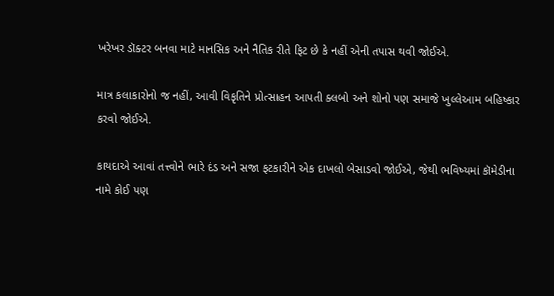ખરેખર ડૉક્ટર બનવા માટે માનસિક અને નૈતિક રીતે ફિટ છે કે નહીં એની તપાસ થવી જોઈએ.

માત્ર કલાકારોનો જ નહીં, આવી વિકૃતિને પ્રોત્સાહન આપતી ક્લબો અને શોનો પણ સમાજે ખુલ્લેઆમ બહિષ્કાર કરવો જોઈએ.

કાયદાએ આવાં તત્ત્વોને ભારે દંડ અને સજા ફટકારીને એક દાખલો બેસાડવો જોઈએ, જેથી ભવિષ્યમાં કૉમેડીના નામે કોઈ પણ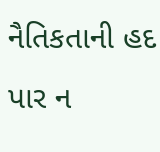નૈતિકતાની હદ પાર ન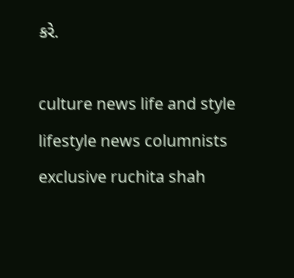કરે.

culture news life and style lifestyle news columnists exclusive ruchita shah